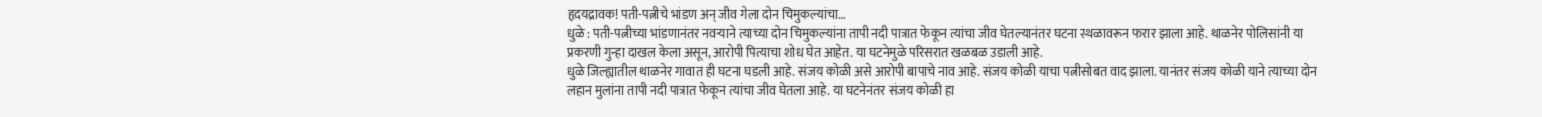हृदयद्रावक! पती-पत्नीचे भांडण अन् जीव गेला दोन चिमुकल्यांचा…
धुळे : पती-पत्नीच्या भांडणानंतर नवऱ्याने त्याच्या दोन चिमुकल्यांना तापी नदी पात्रात फेकून त्यांचा जीव घेतल्यानंतर घटना स्थळावरून फरार झाला आहे. थाळनेर पोलिसांनी या प्रकरणी गुन्हा दाखल केला असून, आरोपी पित्याचा शोध घेत आहेत. या घटनेमुळे परिसरात खळबळ उडाली आहे.
धुळे जिल्ह्यातील थाळनेर गावात ही घटना घडली आहे. संजय कोळी असे आरोपी बापाचे नाव आहे. संजय कोळी याचा पत्नीसोबत वाद झाला. यानंतर संजय कोळी याने त्याच्या दोन लहान मुलांना तापी नदी पात्रात फेकून त्यांचा जीव घेतला आहे. या घटनेनंतर संजय कोळी हा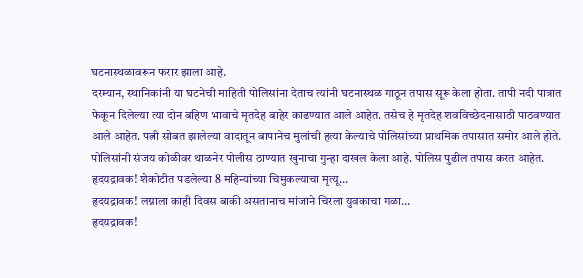घटनास्थळावरून फरार झाला आहे.
दरम्यान, स्थानिकांनी या घटनेची माहिती पोलिसांना देताच त्यांनी घटनास्थळ गाठून तपास सूरू केला होता. तापी नदी पात्रात फेकून दिलेल्या त्या दोन बहिण भावाचे मृतदेह बाहेर काढण्यात आले आहेत. तसेच हे मृतदेह शवविच्छेदनासाठी पाठवण्यात आले आहेत. पत्नी सोबत झालेल्या वादातून बापानेच मुलांची हत्या केल्याचे पोलिसांच्या प्राथमिक तपासात समोर आले होते. पोलिसांनी संजय कोळीवर थाळनेर पोलीस ठाण्यात खुनाचा गुन्हा दाखल केला आहे. पोलिस पुढील तपास करत आहेत.
हृदयद्रावक! शेकोटीत पडलेल्या 8 महिन्यांच्या चिमुकल्याचा मृत्यू…
हृदयद्रावक! लग्नाला काही दिवस बाकी असतानाच मांजाने चिरला युवकाचा गळा…
हृदयद्रावक!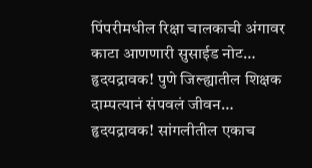पिंपरीमधील रिक्षा चालकाची अंगावर काटा आणणारी सुसाईड नोट…
हृदयद्रावक! पुणे जिल्ह्यातील शिक्षक दाम्पत्यानं संपवलं जीवन…
हृदयद्रावक! सांगलीतील एकाच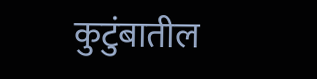कुटुंबातील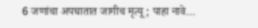6 जणांचा अपघातात जागीच मृत्यू; पाहा नावे…